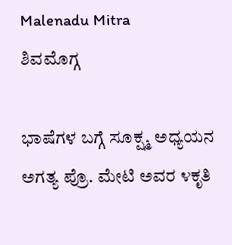Malenadu Mitra
ಶಿವಮೊಗ್ಗ

ಭಾಷೆಗಳ ಬಗ್ಗೆ ಸೂಕ್ಷ್ಮ ಅಧ್ಯಯನ ಅಗತ್ಯ ಪ್ರೊ. ಮೇಟಿ ಅವರ ೪ಕೃತಿ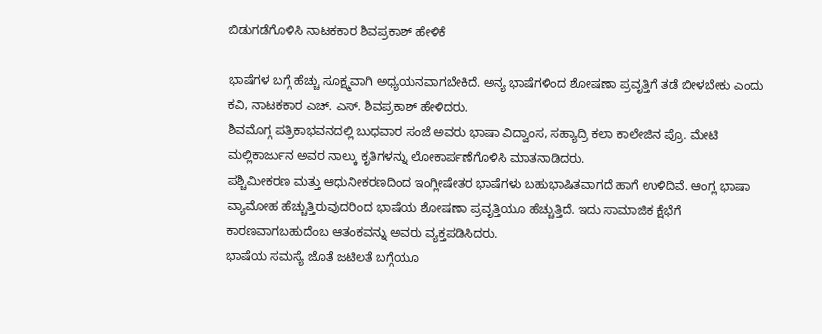ಬಿಡುಗಡೆಗೊಳಿಸಿ ನಾಟಕಕಾರ ಶಿವಪ್ರಕಾಶ್ ಹೇಳಿಕೆ

ಭಾಷೆಗಳ ಬಗ್ಗೆ ಹೆಚ್ಚು ಸೂಕ್ಷ್ಮವಾಗಿ ಅಧ್ಯಯನವಾಗಬೇಕಿದೆ. ಅನ್ಯ ಭಾಷೆಗಳಿಂದ ಶೋಷಣಾ ಪ್ರವೃತ್ತಿಗೆ ತಡೆ ಬೀಳಬೇಕು ಎಂದು ಕವಿ, ನಾಟಕಕಾರ ಎಚ್. ಎಸ್. ಶಿವಪ್ರಕಾಶ್ ಹೇಳಿದರು.
ಶಿವಮೊಗ್ಗ ಪತ್ರಿಕಾಭವನದಲ್ಲಿ ಬುಧವಾರ ಸಂಜೆ ಅವರು ಭಾಷಾ ವಿದ್ವಾಂಸ, ಸಹ್ಯಾದ್ರಿ ಕಲಾ ಕಾಲೇಜಿನ ಪ್ರೊ. ಮೇಟಿ ಮಲ್ಲಿಕಾರ್ಜುನ ಅವರ ನಾಲ್ಕು ಕೃತಿಗಳನ್ನು ಲೋಕಾರ್ಪಣೆಗೊಳಿಸಿ ಮಾತನಾಡಿದರು.
ಪಶ್ಚಿಮೀಕರಣ ಮತ್ತು ಆಧುನೀಕರಣದಿಂದ ಇಂಗ್ಲೀಷೇತರ ಭಾಷೆಗಳು ಬಹುಭಾಷಿತವಾಗದೆ ಹಾಗೆ ಉಳಿದಿವೆ. ಆಂಗ್ಲ ಭಾಷಾ ವ್ಯಾಮೋಹ ಹೆಚ್ಚುತ್ತಿರುವುದರಿಂದ ಭಾಷೆಯ ಶೋಷಣಾ ಪ್ರವೃತ್ತಿಯೂ ಹೆಚ್ಚುತ್ತಿದೆ. ಇದು ಸಾಮಾಜಿಕ ಕ್ಷೆಭೆಗೆ ಕಾರಣವಾಗಬಹುದೆಂಬ ಆತಂಕವನ್ನು ಅವರು ವ್ಯಕ್ತಪಡಿಸಿದರು.
ಭಾಷೆಯ ಸಮಸ್ಯೆ ಜೊತೆ ಜಟಿಲತೆ ಬಗ್ಗೆಯೂ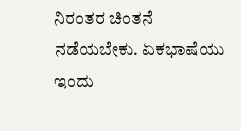ನಿರಂತರ ಚಿಂತನೆ ನಡೆಯಬೇಕು. ಏಕಭಾಷೆಯು ಇಂದು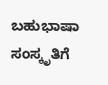ಬಹುಭಾಷಾ ಸಂಸ್ಕೃತಿಗೆ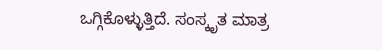ಒಗ್ಗಿಕೊಳ್ಳುತ್ತಿದೆ. ಸಂಸ್ಕೃತ ಮಾತ್ರ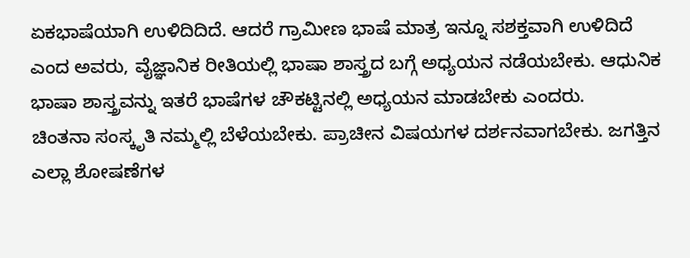ಏಕಭಾಷೆಯಾಗಿ ಉಳಿದಿದಿದೆ. ಆದರೆ ಗ್ರಾಮೀಣ ಭಾಷೆ ಮಾತ್ರ ಇನ್ನೂ ಸಶಕ್ತವಾಗಿ ಉಳಿದಿದೆ ಎಂದ ಅವರು, ವೈಜ್ಞಾನಿಕ ರೀತಿಯಲ್ಲಿ ಭಾಷಾ ಶಾಸ್ತ್ರದ ಬಗ್ಗೆ ಅಧ್ಯಯನ ನಡೆಯಬೇಕು. ಆಧುನಿಕ ಭಾಷಾ ಶಾಸ್ತ್ರವನ್ನು ಇತರೆ ಭಾಷೆಗಳ ಚೌಕಟ್ಟಿನಲ್ಲಿ ಅಧ್ಯಯನ ಮಾಡಬೇಕು ಎಂದರು.
ಚಿಂತನಾ ಸಂಸ್ಕೃತಿ ನಮ್ಮಲ್ಲಿ ಬೆಳೆಯಬೇಕು. ಪ್ರಾಚೀನ ವಿಷಯಗಳ ದರ್ಶನವಾಗಬೇಕು. ಜಗತ್ತಿನ ಎಲ್ಲಾ ಶೋಷಣೆಗಳ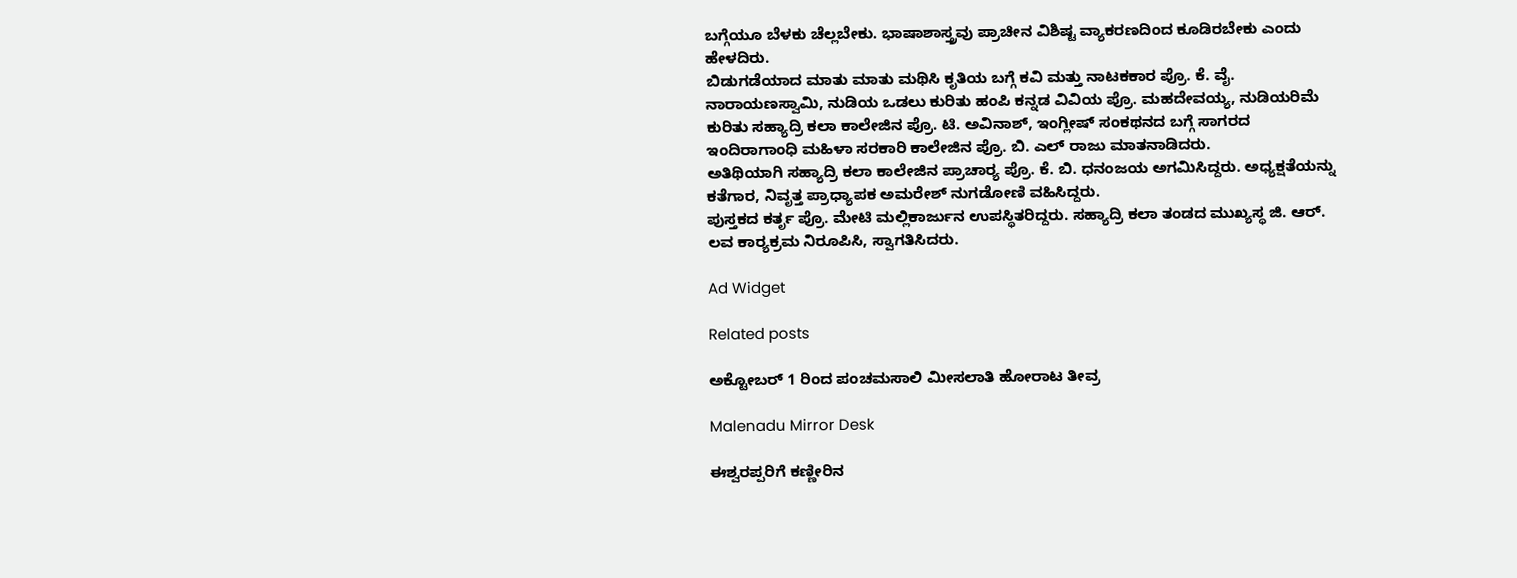ಬಗ್ಗೆಯೂ ಬೆಳಕು ಚೆಲ್ಲಬೇಕು. ಭಾಷಾಶಾಸ್ತ್ರವು ಪ್ರಾಚೀನ ವಿಶಿಷ್ಟ ವ್ಯಾಕರಣದಿಂದ ಕೂಡಿರಬೇಕು ಎಂದು ಹೇಳದಿರು.
ಬಿಡುಗಡೆಯಾದ ಮಾತು ಮಾತು ಮಥಿಸಿ ಕೃತಿಯ ಬಗ್ಗೆ ಕವಿ ಮತ್ತು ನಾಟಕಕಾರ ಪ್ರೊ. ಕೆ. ವೈ. ನಾರಾಯಣಸ್ವಾಮಿ, ನುಡಿಯ ಒಡಲು ಕುರಿತು ಹಂಪಿ ಕನ್ನಡ ವಿವಿಯ ಪ್ರೊ. ಮಹದೇವಯ್ಯ, ನುಡಿಯರಿಮೆ ಕುರಿತು ಸಹ್ಯಾದ್ರಿ ಕಲಾ ಕಾಲೇಜಿನ ಪ್ರೊ. ಟಿ. ಅವಿನಾಶ್, ಇಂಗ್ಲೀಷ್ ಸಂಕಥನದ ಬಗ್ಗೆ ಸಾಗರದ ಇಂದಿರಾಗಾಂಧಿ ಮಹಿಳಾ ಸರಕಾರಿ ಕಾಲೇಜಿನ ಪ್ರೊ. ಬಿ. ಎಲ್ ರಾಜು ಮಾತನಾಡಿದರು.
ಅತಿಥಿಯಾಗಿ ಸಹ್ಯಾದ್ರಿ ಕಲಾ ಕಾಲೇಜಿನ ಪ್ರಾಚಾರ್‍ಯ ಪ್ರೊ. ಕೆ. ಬಿ. ಧನಂಜಯ ಅಗಮಿಸಿದ್ದರು. ಅಧ್ಯಕ್ಷತೆಯನ್ನು ಕತೆಗಾರ, ನಿವೃತ್ತ ಪ್ರಾಧ್ಯಾಪಕ ಅಮರೇಶ್ ನುಗಡೋಣಿ ವಹಿಸಿದ್ದರು.
ಪುಸ್ತಕದ ಕರ್ತೃ ಪ್ರೊ. ಮೇಟಿ ಮಲ್ಲಿಕಾರ್ಜುನ ಉಪಸ್ಥಿತರಿದ್ದರು. ಸಹ್ಯಾದ್ರಿ ಕಲಾ ತಂಡದ ಮುಖ್ಯಸ್ಥ ಜಿ. ಆರ್. ಲವ ಕಾರ್‍ಯಕ್ರಮ ನಿರೂಪಿಸಿ, ಸ್ವಾಗತಿಸಿದರು.

Ad Widget

Related posts

ಅಕ್ಟೋಬರ್ 1 ರಿಂದ ಪಂಚಮಸಾಲಿ ಮೀಸಲಾತಿ ಹೋರಾಟ ತೀವ್ರ

Malenadu Mirror Desk

ಈಶ್ವರಪ್ಪರಿಗೆ ಕಣ್ಣೀರಿನ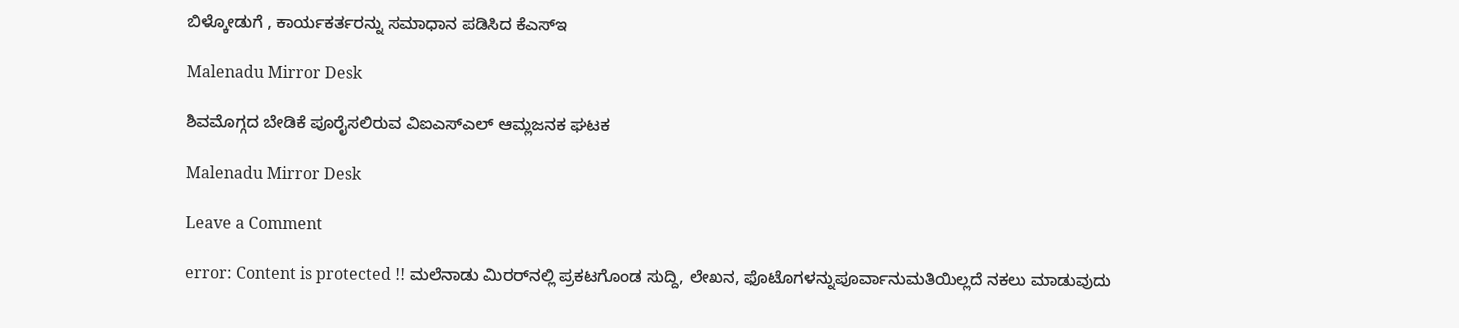ಬಿಳ್ಕೋಡುಗೆ , ಕಾರ್ಯಕರ್ತರನ್ನು ಸಮಾಧಾನ ಪಡಿಸಿದ ಕೆಎಸ್‌ಇ

Malenadu Mirror Desk

ಶಿವಮೊಗ್ಗದ ಬೇಡಿಕೆ ಪೂರೈಸಲಿರುವ ವಿಐಎಸ್‍ಎಲ್ ಆಮ್ಲಜನಕ ಘಟಕ

Malenadu Mirror Desk

Leave a Comment

error: Content is protected !! ಮಲೆನಾಡು ಮಿರರ್‌ನಲ್ಲಿ ಪ್ರಕಟಗೊಂಡ ಸುದ್ದಿ, ಲೇಖನ, ಫೊಟೊಗಳನ್ನುಪೂರ್ವಾನುಮತಿಯಿಲ್ಲದೆ ನಕಲು ಮಾಡುವುದು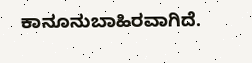ಕಾನೂನುಬಾಹಿರವಾಗಿದೆ.